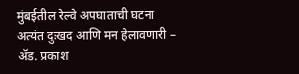मुंबईतील रेल्वे अपघाताची घटना अत्यंत दुःखद आणि मन हेलावणारी – ॲड. प्रकाश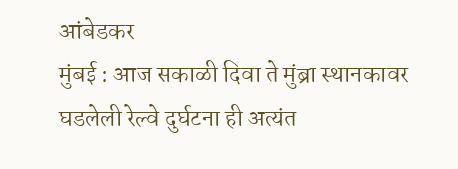आंबेडकर
मुंबई : आज सकाळी दिवा ते मुंब्रा स्थानकावर घडलेली रेल्वे दुर्घटना ही अत्यंत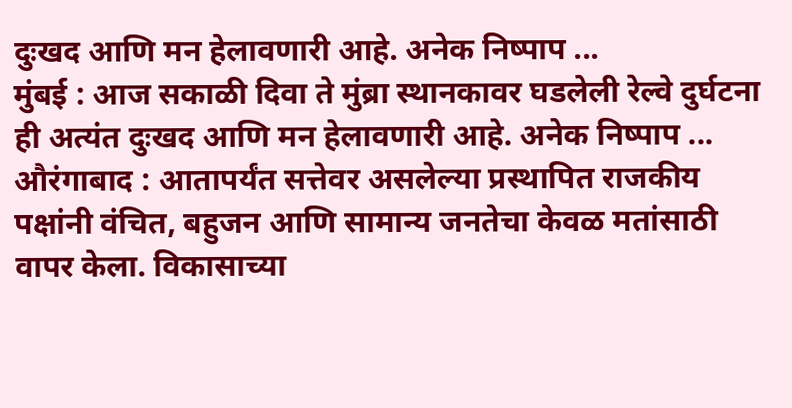दुःखद आणि मन हेलावणारी आहे. अनेक निष्पाप ...
मुंबई : आज सकाळी दिवा ते मुंब्रा स्थानकावर घडलेली रेल्वे दुर्घटना ही अत्यंत दुःखद आणि मन हेलावणारी आहे. अनेक निष्पाप ...
औरंगाबाद : आतापर्यंत सत्तेवर असलेल्या प्रस्थापित राजकीय पक्षांनी वंचित, बहुजन आणि सामान्य जनतेचा केवळ मतांसाठी वापर केला. विकासाच्या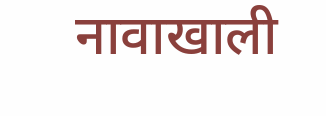नावाखाली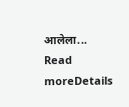आलेला...
Read moreDetails